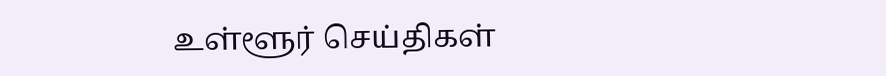உள்ளூர் செய்திகள்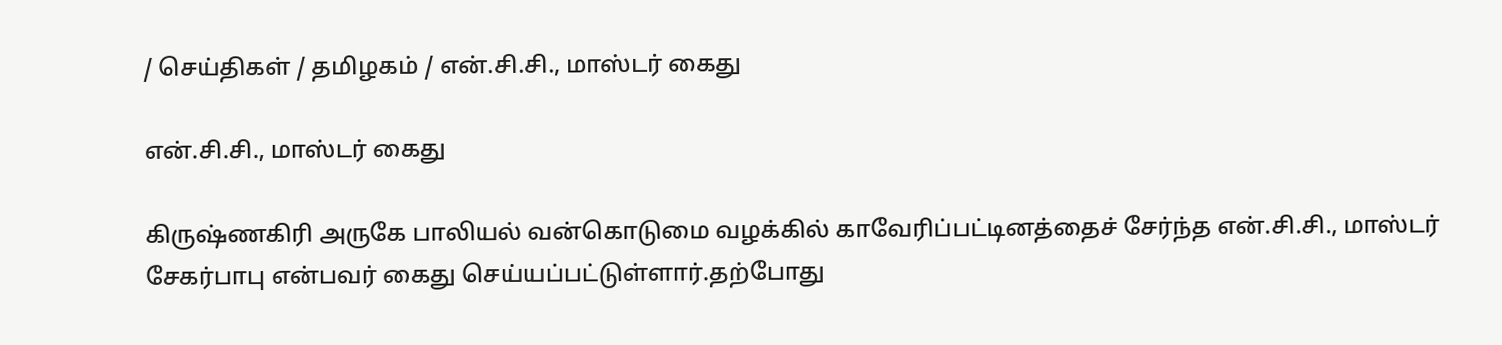/ செய்திகள் / தமிழகம் / என்.சி.சி., மாஸ்டர் கைது

என்.சி.சி., மாஸ்டர் கைது

கிருஷ்ணகிரி அருகே பாலியல் வன்கொடுமை வழக்கில் காவேரிப்பட்டினத்தைச் சேர்ந்த என்.சி.சி., மாஸ்டர் சேகர்பாபு என்பவர் கைது செய்யப்பட்டுள்ளார்.தற்போது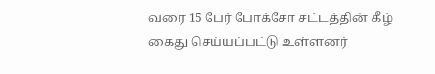வரை 15 பேர் போக்சோ சட்டத்தின் கீழ் கைது செய்யப்பட்டு உள்ளனர்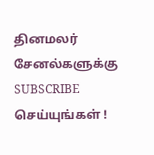தினமலர் சேனல்களுக்கு SUBSCRIBE செய்யுங்கள் !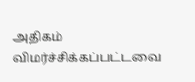அதிகம் விமர்ச்சிக்கப்பட்டவை